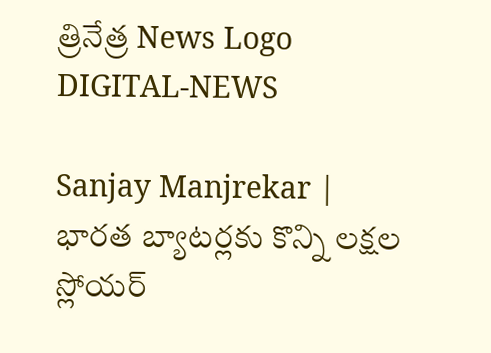త్రినేత్ర News Logo
DIGITAL-NEWS

Sanjay Manjrekar | భార‌త బ్యాట‌ర్ల‌కు కొన్ని ల‌క్ష‌ల స్లోయ‌ర్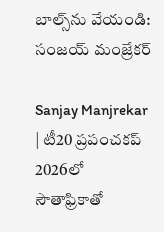బాల్స్‌ను వేయండి: సంజ‌య్ మంజ్రేక‌ర్‌

Sanjay Manjrekar | టీ20 ప్ర‌పంచ‌క‌ప్ 2026లో సౌతాఫ్రికాతో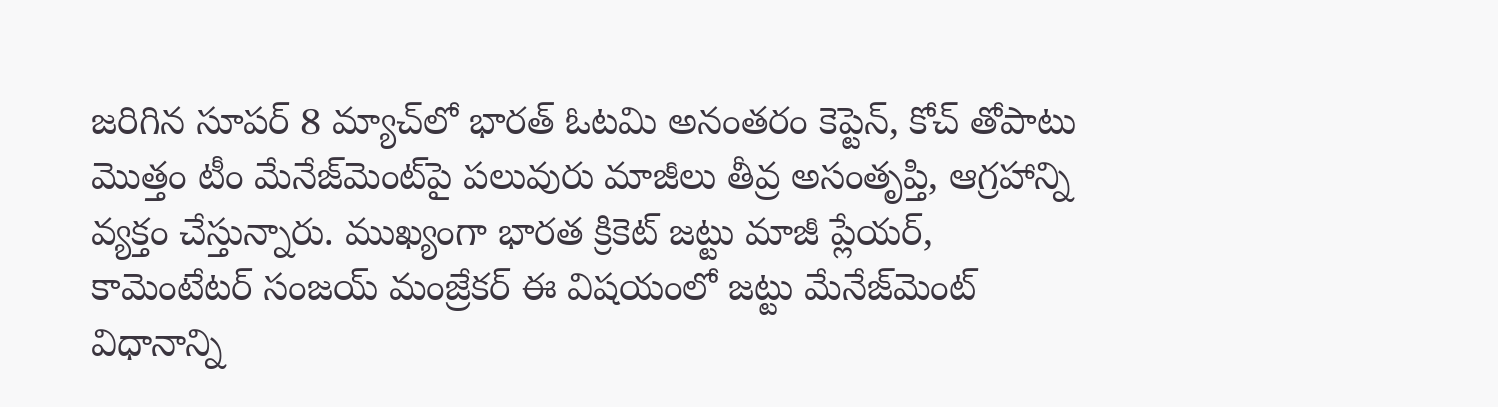జ‌రిగిన సూప‌ర్ 8 మ్యాచ్‌లో భార‌త్‌ ఓట‌మి అనంత‌రం కెప్టెన్‌, కోచ్ తోపాటు మొత్తం టీం మేనేజ్‌మెంట్‌పై ప‌లువురు మాజీలు తీవ్ర అసంతృప్తి, ఆగ్రహాన్ని వ్య‌క్తం చేస్తున్నారు. ముఖ్యంగా భార‌త క్రికెట్ జ‌ట్టు మాజీ ప్లేయ‌ర్, కామెంటేట‌ర్ సంజ‌య్ మంజ్రేక‌ర్ ఈ విష‌యంలో జ‌ట్టు మేనేజ్‌మెంట్ విధానాన్ని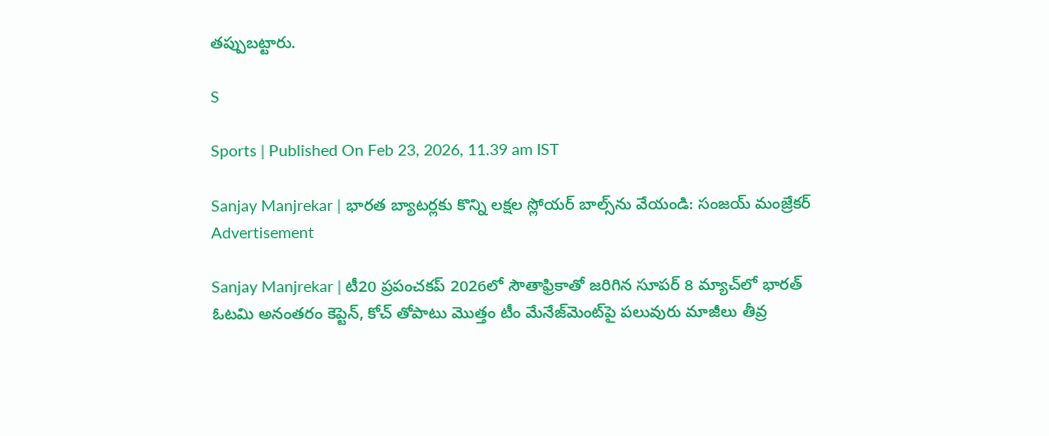త‌ప్పుబ‌ట్టారు.

S

Sports | Published On Feb 23, 2026, 11.39 am IST

Sanjay Manjrekar | భార‌త బ్యాట‌ర్ల‌కు కొన్ని ల‌క్ష‌ల స్లోయ‌ర్ బాల్స్‌ను వేయండి: సంజ‌య్ మంజ్రేక‌ర్‌
Advertisement

Sanjay Manjrekar | టీ20 ప్ర‌పంచ‌క‌ప్ 2026లో సౌతాఫ్రికాతో జ‌రిగిన సూప‌ర్ 8 మ్యాచ్‌లో భార‌త్‌ ఓట‌మి అనంత‌రం కెప్టెన్‌, కోచ్ తోపాటు మొత్తం టీం మేనేజ్‌మెంట్‌పై ప‌లువురు మాజీలు తీవ్ర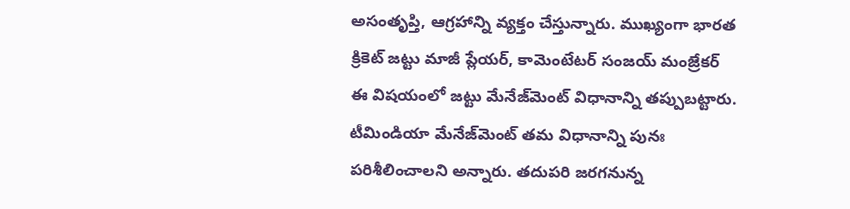అసంతృప్తి, ఆగ్రహాన్ని వ్య‌క్తం చేస్తున్నారు. ముఖ్యంగా భార‌త క్రికెట్ జ‌ట్టు మాజీ ప్లేయ‌ర్, కామెంటేట‌ర్ సంజ‌య్ మంజ్రేక‌ర్ ఈ విష‌యంలో జ‌ట్టు మేనేజ్‌మెంట్ విధానాన్ని త‌ప్పుబ‌ట్టారు. టీమిండియా మేనేజ్‌మెంట్ త‌మ విధానాన్ని పునః ప‌రిశీలించాల‌ని అన్నారు. త‌దుప‌రి జ‌ర‌గ‌నున్న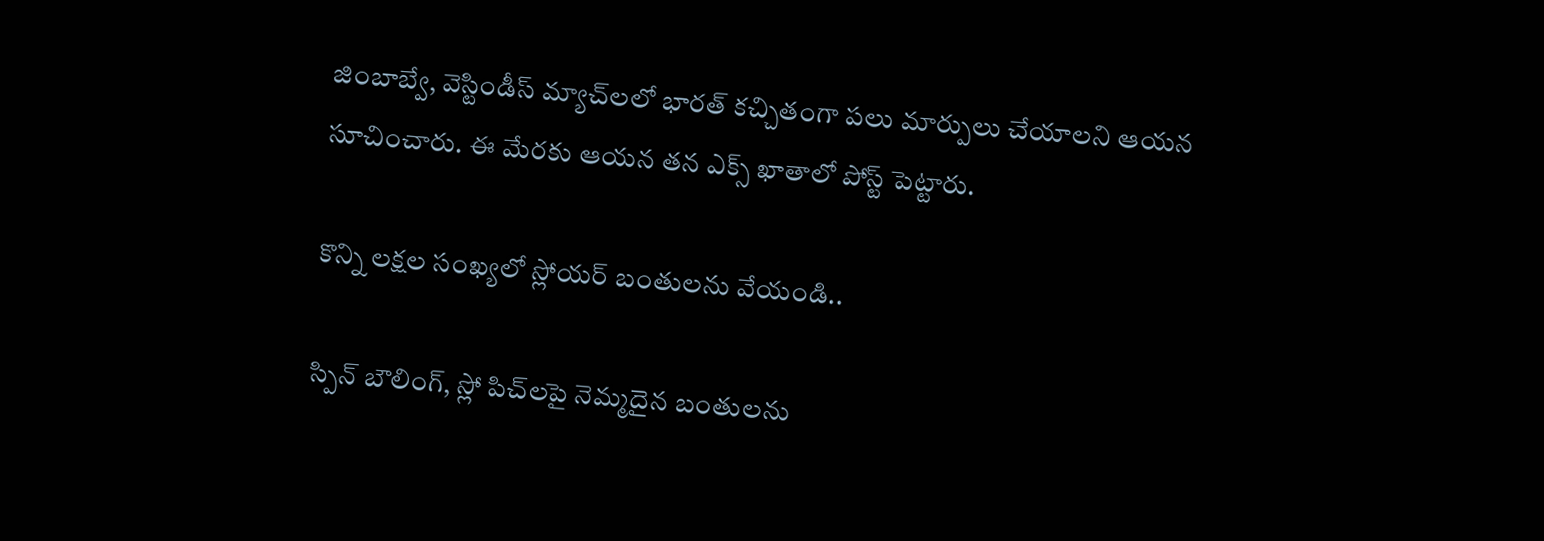జింబాబ్వే, వెస్టిండీస్ మ్యాచ్‌ల‌లో భార‌త్ క‌చ్చితంగా ప‌లు మార్పులు చేయాల‌ని ఆయ‌న సూచించారు. ఈ మేర‌కు ఆయ‌న త‌న ఎక్స్ ఖాతాలో పోస్ట్ పెట్టారు.

కొన్ని ల‌క్ష‌ల సంఖ్య‌లో స్లోయ‌ర్ బంతుల‌ను వేయండి..

స్పిన్ బౌలింగ్‌, స్లో పిచ్‌ల‌పై నెమ్మ‌దైన బంతుల‌ను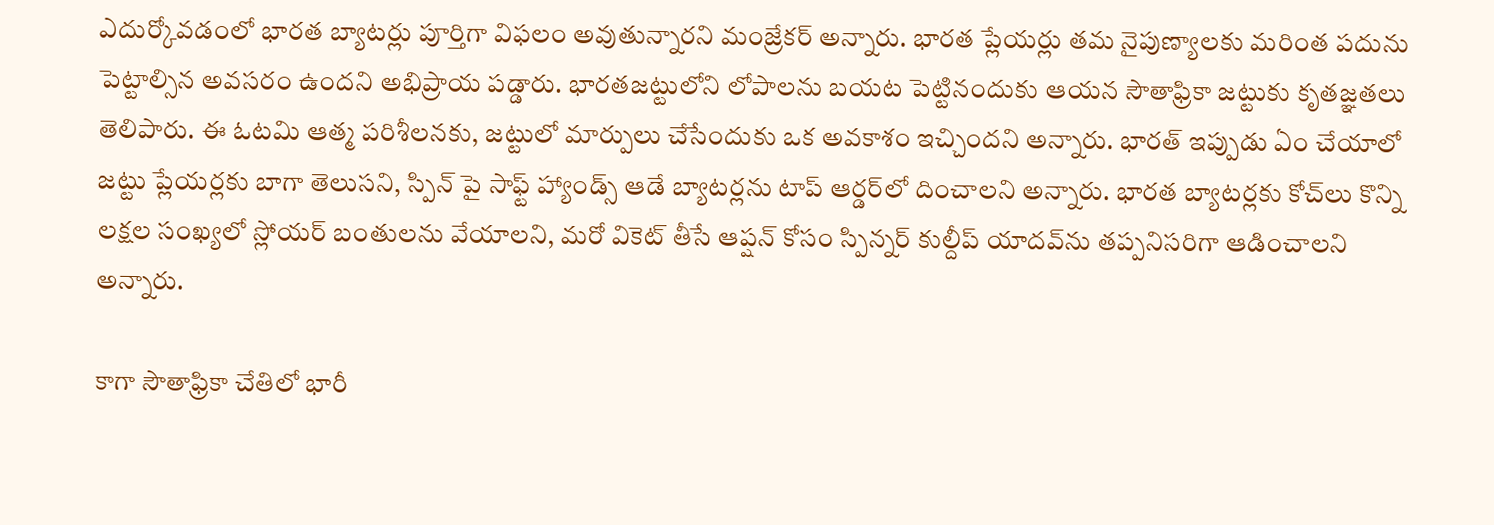ఎదుర్కోవ‌డంలో భార‌త బ్యాట‌ర్లు పూర్తిగా విఫ‌లం అవుతున్నార‌ని మంజ్రేక‌ర్ అన్నారు. భార‌త ప్లేయ‌ర్లు త‌మ నైపుణ్యాల‌కు మ‌రింత ప‌దును పెట్టాల్సిన అవ‌స‌రం ఉంద‌ని అభిప్రాయ ప‌డ్డారు. భార‌త‌జ‌ట్టులోని లోపాల‌ను బ‌య‌ట పెట్టినందుకు ఆయ‌న సౌతాఫ్రికా జ‌ట్టుకు కృతజ్ఞ‌త‌లు తెలిపారు. ఈ ఓట‌మి ఆత్మ ప‌రిశీల‌న‌కు, జ‌ట్టులో మార్పులు చేసేందుకు ఒక అవ‌కాశం ఇచ్చింద‌ని అన్నారు. భార‌త్ ఇప్పుడు ఏం చేయాలో జ‌ట్టు ప్లేయ‌ర్ల‌కు బాగా తెలుస‌ని, స్పిన్ పై సాఫ్ట్ హ్యాండ్స్ ఆడే బ్యాట‌ర్ల‌ను టాప్ ఆర్డ‌ర్‌లో దించాల‌ని అన్నారు. భార‌త బ్యాట‌ర్ల‌కు కోచ్‌లు కొన్ని ల‌క్ష‌ల సంఖ్య‌లో స్లోయ‌ర్ బంతుల‌ను వేయాల‌ని, మ‌రో వికెట్ తీసే ఆప్ష‌న్ కోసం స్పిన్న‌ర్ కుల్దీప్ యాద‌వ్‌ను త‌ప్ప‌నిస‌రిగా ఆడించాల‌ని అన్నారు.

కాగా సౌతాఫ్రికా చేతిలో భారీ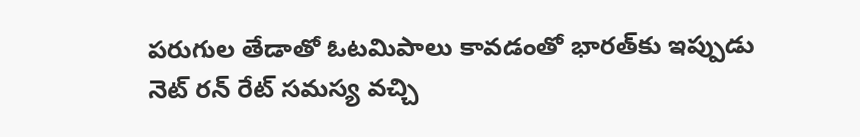ప‌రుగుల తేడాతో ఓట‌మిపాలు కావ‌డంతో భార‌త్‌కు ఇప్పుడు నెట్ ర‌న్ రేట్ స‌మ‌స్య వ‌చ్చి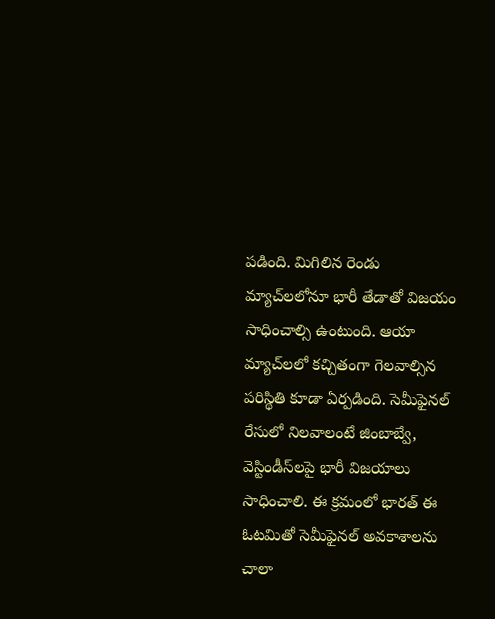ప‌డింది. మిగిలిన రెండు మ్యాచ్‌ల‌లోనూ భారీ తేడాతో విజయం సాధించాల్సి ఉంటుంది. ఆయా మ్యాచ్‌ల‌లో క‌చ్చితంగా గెలవాల్సిన ప‌రిస్థితి కూడా ఏర్ప‌డింది. సెమీఫైన‌ల్ రేసులో నిల‌వాలంటే జింబాబ్వే, వెస్టిండీస్‌ల‌పై భారీ విజ‌యాలు సాధించాలి. ఈ క్ర‌మంలో భార‌త్ ఈ ఓట‌మితో సెమీఫైన‌ల్ అవ‌కాశాల‌ను చాలా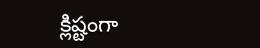క్లిష్టంగా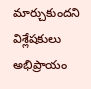మార్చుకుంద‌ని విశ్లేష‌కులు అభిప్రాయం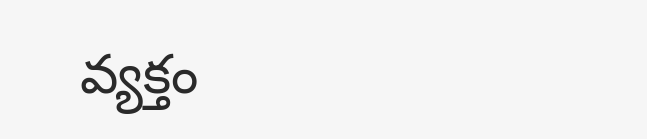వ్య‌క్తం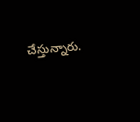చేస్తున్నారు.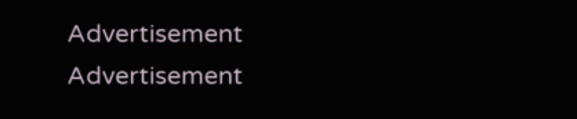Advertisement
Advertisement